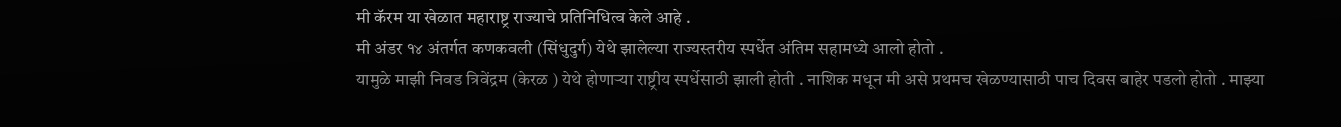मी कॅरम या खेळात महाराष्ट्र राज्याचे प्रतिनिधित्व केले आहे .
मी अंडर १४ अंतर्गत कणकवली (सिंधुदुर्ग) येथे झालेल्या राज्यस्तरीय स्पर्धेत अंतिम सहामध्ये आलो होतो .
यामुळे माझी निवड त्रिवेंद्रम (केरळ ) येथे होणाऱ्या राष्ट्रीय स्पर्धेसाठी झाली होती . नाशिक मधून मी असे प्रथमच खेळण्यासाठी पाच दिवस बाहेर पडलो होतो . माझ्या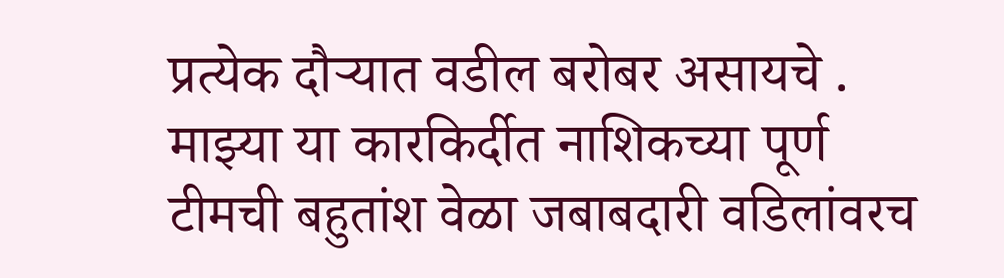प्रत्येक दौऱ्यात वडील बरोबर असायचे . माझ्या या कारकिर्दीत नाशिकच्या पूर्ण टीमची बहुतांश वेळा जबाबदारी वडिलांवरच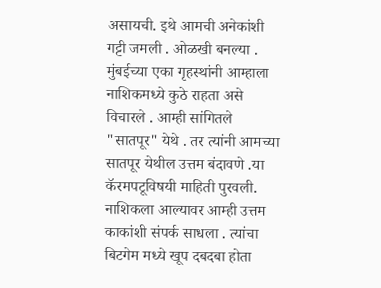असायची. इथे आमची अनेकांशी गट्टी जमली . ओळखी बनल्या . मुंबईच्या एका गृहस्थांनी आम्हाला नाशिकमध्ये कुठे राहता असे विचारले . आम्ही सांगितले "सातपूर" येथे . तर त्यांनी आमच्या सातपूर येथील उत्तम बंदावणे .या कॅरमपटूविषयी माहिती पुरवली. नाशिकला आल्यावर आम्ही उत्तम काकांशी संपर्क साधला . त्यांचा बिटगेम मध्ये खूप दबदबा होता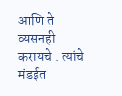आणि ते व्यसनही करायचे . त्यांचे मंडईत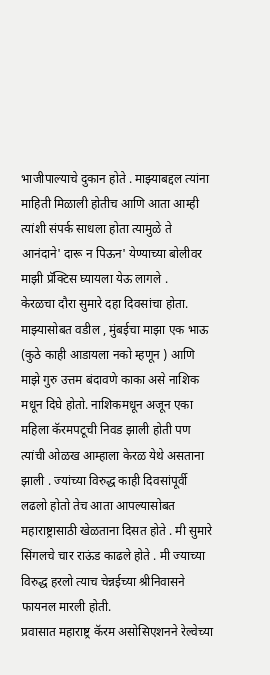भाजीपाल्याचे दुकान होते . माझ्याबद्दल त्यांना माहिती मिळाली होतीच आणि आता आम्ही त्यांशी संपर्क साधला होता त्यामुळे ते आनंदाने' दारू न पिऊन' येण्याच्या बोलीवर माझी प्रॅक्टिस घ्यायला येऊ लागले .
केरळचा दौरा सुमारे दहा दिवसांचा होता. माझ्यासोबत वडील , मुंबईचा माझा एक भाऊ (कुठे काही आडायला नको म्हणून ) आणि माझे गुरु उत्तम बंदावणे काका असे नाशिक मधून दिघे होतो. नाशिकमधून अजून एका महिला कॅरमपटूची निवड झाली होती पण त्यांची ओळख आम्हाला केरळ येथे असताना झाली . ज्यांच्या विरुद्ध काही दिवसांपूर्वी लढलो होतो तेच आता आपल्यासोबत महाराष्ट्रासाठी खेळताना दिसत होते . मी सुमारे सिंगलचे चार राऊंड काढले होते . मी ज्याच्या विरुद्ध हरलो त्याच चेन्नईच्या श्रीनिवासने फायनल मारली होती.
प्रवासात महाराष्ट्र कॅरम असोसिएशनने रेल्वेच्या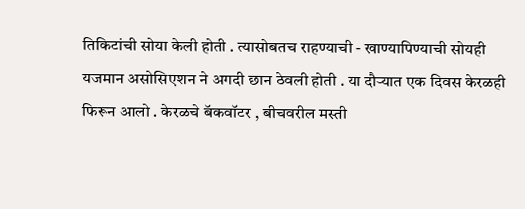तिकिटांची सोया केली होती . त्यासोबतच राहण्याची - खाण्यापिण्याची सोयही यजमान असोसिएशन ने अगदी छान ठेवली होती . या दौऱ्यात एक दिवस केरळही फिरून आलो . केरळचे बॅकवॉटर , बीचवरील मस्ती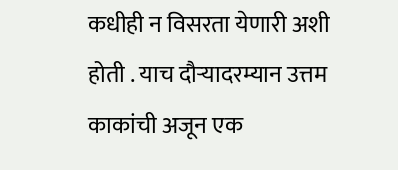कधीही न विसरता येणारी अशी होती . याच दौऱ्यादरम्यान उत्तम काकांची अजून एक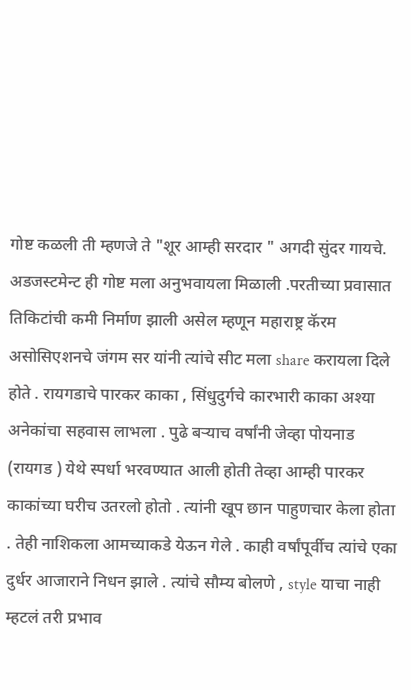गोष्ट कळली ती म्हणजे ते "शूर आम्ही सरदार " अगदी सुंदर गायचे.
अडजस्टमेन्ट ही गोष्ट मला अनुभवायला मिळाली .परतीच्या प्रवासात तिकिटांची कमी निर्माण झाली असेल म्हणून महाराष्ट्र कॅरम असोसिएशनचे जंगम सर यांनी त्यांचे सीट मला share करायला दिले होते . रायगडाचे पारकर काका , सिंधुदुर्गचे कारभारी काका अश्या अनेकांचा सहवास लाभला . पुढे बऱ्याच वर्षांनी जेव्हा पोयनाड (रायगड ) येथे स्पर्धा भरवण्यात आली होती तेव्हा आम्ही पारकर काकांच्या घरीच उतरलो होतो . त्यांनी खूप छान पाहुणचार केला होता . तेही नाशिकला आमच्याकडे येऊन गेले . काही वर्षांपूर्वीच त्यांचे एका दुर्धर आजाराने निधन झाले . त्यांचे सौम्य बोलणे , style याचा नाही म्हटलं तरी प्रभाव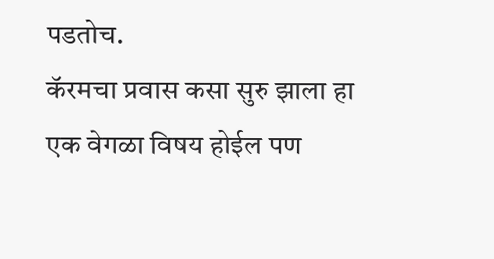पडतोच.
कॅरमचा प्रवास कसा सुरु झाला हा एक वेगळा विषय होईल पण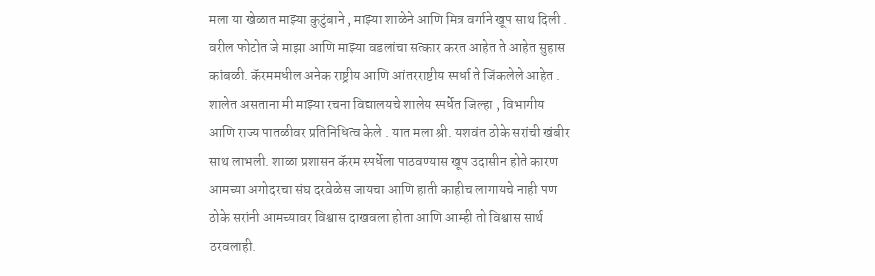मला या खेळात माझ्या कुटुंबाने , माझ्या शाळेने आणि मित्र वर्गाने खूप साथ दिली .
वरील फोटोत जे माझा आणि माझ्या वडलांचा सत्कार करत आहेत ते आहेत सुहास कांबळी. कॅरममधील अनेक राष्ट्रीय आणि आंतरराष्टीय स्पर्धा ते जिंकलेले आहेत .
शालेत असताना मी माझ्या रचना विद्यालयचे शालेय स्पर्धेत जिल्हा , विभागीय आणि राज्य पातळीवर प्रतिनिधित्व केले . यात मला श्री. यशवंत ठोके सरांची खंबीर साथ लाभली. शाळा प्रशासन कॅरम स्पर्धेला पाठवण्यास खूप उदासीन होते कारण आमच्या अगोदरचा संघ दरवेळेस जायचा आणि हाती काहीच लागायचे नाही पण ठोके सरांनी आमच्यावर विश्वास दाखवला होता आणि आम्ही तो विश्वास सार्थ ठरवलाही.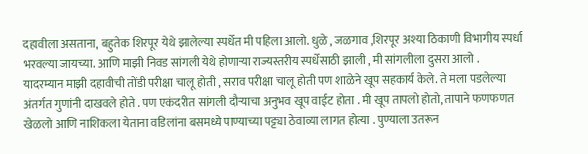दहावीला असताना, बहुतेक शिरपूर येथे झालेल्या स्पर्धेत मी पहिला आलो. धुळे , जळगाव ,शिरपूर अश्या ठिकाणी विभागीय स्पर्धा भरवल्या जायच्या. आणि माझी निवड सांगली येथे होणाऱ्या राज्यस्तरीय स्पर्धेसाठी झाली , मी सांगलीला दुसरा आलो .
यादरम्यान माझी दहावीची तोंडी परीक्षा चालू होती , सराव परीक्षा चालू होती पण शाळेने खूप सहकार्य केले. ते मला पडलेल्या अंतर्गत गुणांनी दाखवले होते . पण एकंदरीत सांगली दौऱ्याचा अनुभव खूप वाईट होता . मी खूप तापलो होतो, तापाने फणफणत खेळलो आणि नाशिकला येताना वडिलांना बसमध्ये पाण्याच्या पट्ट्या ठेवाव्या लागत होत्या . पुण्याला उतरून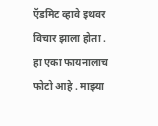ऍडमिट व्हावे इथवर विचार झाला होता .
हा एका फायनालाच फोटो आहे . माझ्या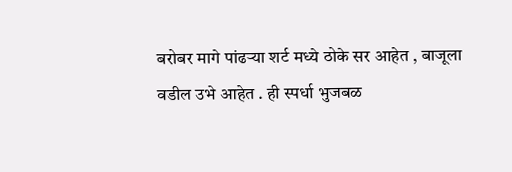बरोबर मागे पांढऱ्या शर्ट मध्ये ठोके सर आहेत , बाजूला वडील उभे आहेत . ही स्पर्धा भुजबळ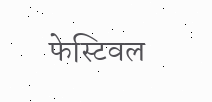फेस्टिवल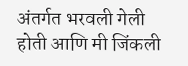अंतर्गत भरवली गेली होती आणि मी जिंकली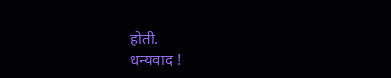होती.
धन्यवाद !